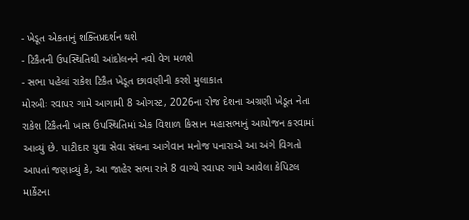- ખેડૂત એકતાનું શક્તિપ્રદર્શન થશે
- ટિકૈતની ઉપસ્થિતિથી આંદોલનને નવો વેગ મળશે
- સભા પહેલાં રાકેશ ટિકૈત ખેડૂત છાવણીની કરશે મુલાકાત
મોરબીઃ રવાપર ગામે આગામી 8 ઓગસ્ટ, 2026ના રોજ દેશના અગ્રણી ખેડૂત નેતા રાકેશ ટિકૈતની ખાસ ઉપસ્થિતિમાં એક વિશાળ કિસાન મહાસભાનું આયોજન કરવામાં આવ્યું છે. પાટીદાર યુવા સેવા સંઘના આગેવાન મનોજ પનારાએ આ અંગે વિગતો આપતાં જણાવ્યું કે, આ જાહેર સભા રાત્રે 8 વાગ્યે રવાપર ગામે આવેલા કેપિટલ માર્કેટના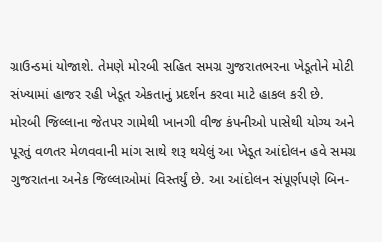ગ્રાઉન્ડમાં યોજાશે. તેમણે મોરબી સહિત સમગ્ર ગુજરાતભરના ખેડૂતોને મોટી સંખ્યામાં હાજર રહી ખેડૂત એકતાનું પ્રદર્શન કરવા માટે હાકલ કરી છે.
મોરબી જિલ્લાના જેતપર ગામેથી ખાનગી વીજ કંપનીઓ પાસેથી યોગ્ય અને પૂરતું વળતર મેળવવાની માંગ સાથે શરૂ થયેલું આ ખેડૂત આંદોલન હવે સમગ્ર ગુજરાતના અનેક જિલ્લાઓમાં વિસ્તર્યું છે. આ આંદોલન સંપૂર્ણપણે બિન-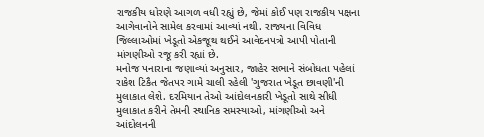રાજકીય ધોરણે આગળ વધી રહ્યું છે, જેમાં કોઈ પણ રાજકીય પક્ષના આગેવાનોને સામેલ કરવામાં આવ્યાં નથી. રાજ્યના વિવિધ જિલ્લાઓમાં ખેડૂતો એકજૂથ થઈને આવેદનપત્રો આપી પોતાની માંગણીઓ રજૂ કરી રહ્યાં છે.
મનોજ પનારાના જણાવ્યાં અનુસાર, જાહેર સભાને સંબોધતા પહેલાં રાકેશ ટિકૈત જેતપર ગામે ચાલી રહેલી 'ગુજરાત ખેડૂત છાવણી'ની મુલાકાત લેશે. દરમિયાન તેઓ આંદોલનકારી ખેડૂતો સાથે સીધી મુલાકાત કરીને તેમની સ્થાનિક સમસ્યાઓ, માંગણીઓ અને આંદોલનની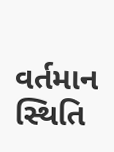વર્તમાન સ્થિતિ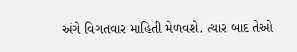અંગે વિગતવાર માહિતી મેળવશે. ત્યાર બાદ તેઓ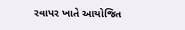રવાપર ખાતે આયોજિત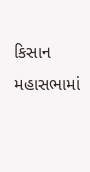કિસાન મહાસભામાં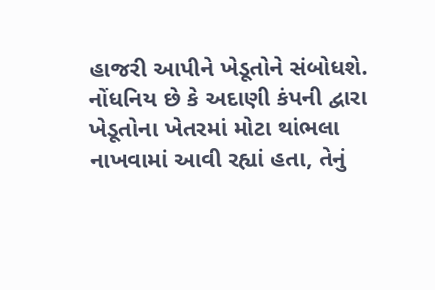હાજરી આપીને ખેડૂતોને સંબોધશે.
નોંધનિય છે કે અદાણી કંપની દ્વારા ખેડૂતોના ખેતરમાં મોટા થાંભલા નાખવામાં આવી રહ્યાં હતા, તેનું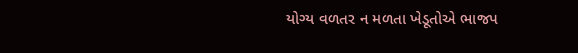યોગ્ય વળતર ન મળતા ખેડૂતોએ ભાજપ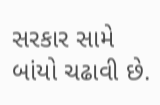સરકાર સામે બાંયો ચઢાવી છે.